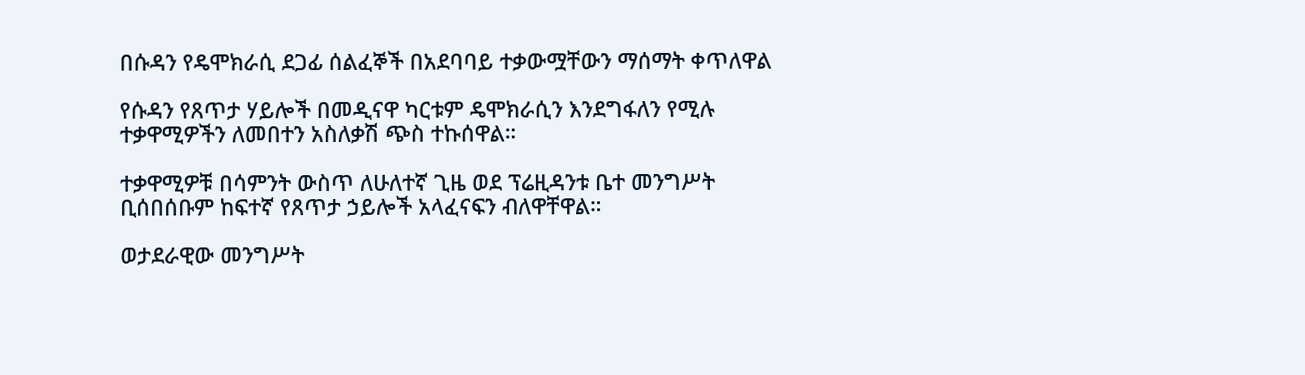በሱዳን የዴሞክራሲ ደጋፊ ሰልፈኞች በአደባባይ ተቃውሟቸውን ማሰማት ቀጥለዋል

የሱዳን የጸጥታ ሃይሎች በመዲናዋ ካርቱም ዴሞክራሲን እንደግፋለን የሚሉ ተቃዋሚዎችን ለመበተን አስለቃሽ ጭስ ተኩሰዋል።

ተቃዋሚዎቹ በሳምንት ውስጥ ለሁለተኛ ጊዜ ወደ ፕሬዚዳንቱ ቤተ መንግሥት ቢሰበሰቡም ከፍተኛ የጸጥታ ኃይሎች አላፈናፍን ብለዋቸዋል።

ወታደራዊው መንግሥት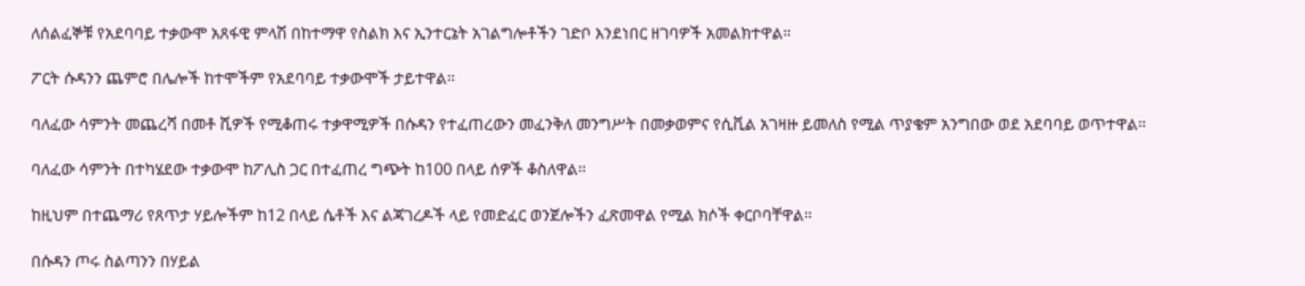ለሰልፈኞቹ የአደባባይ ተቃውሞ አጸፋዊ ምላሽ በከተማዋ የስልክ እና ኢንተርኔት አገልግሎቶችን ገድቦ እንደነበር ዘገባዎች አመልክተዋል።

ፖርት ሱዳንን ጨምሮ በሌሎች ከተሞችም የአደባባይ ተቃውሞች ታይተዋል።

ባለፈው ሳምንት መጨረሻ በመቶ ሺዎች የሚቆጠሩ ተቃዋሚዎች በሱዳን የተፈጠረውን መፈንቅለ መንግሥት በመቃወምና የሲቪል አገዛዙ ይመለስ የሚል ጥያቄም አንግበው ወደ አደባባይ ወጥተዋል።

ባለፈው ሳምንት በተካሄደው ተቃውሞ ከፖሊስ ጋር በተፈጠረ ግጭት ከ100 በላይ ሰዎች ቆስለዋል።

ከዚህም በተጨማሪ የጸጥታ ሃይሎችም ከ12 በላይ ሴቶች እና ልጃገረዶች ላይ የመድፈር ወንጀሎችን ፈጽመዋል የሚል ክሶች ቀርቦባቸዋል።

በሱዳን ጦሩ ስልጣንን በሃይል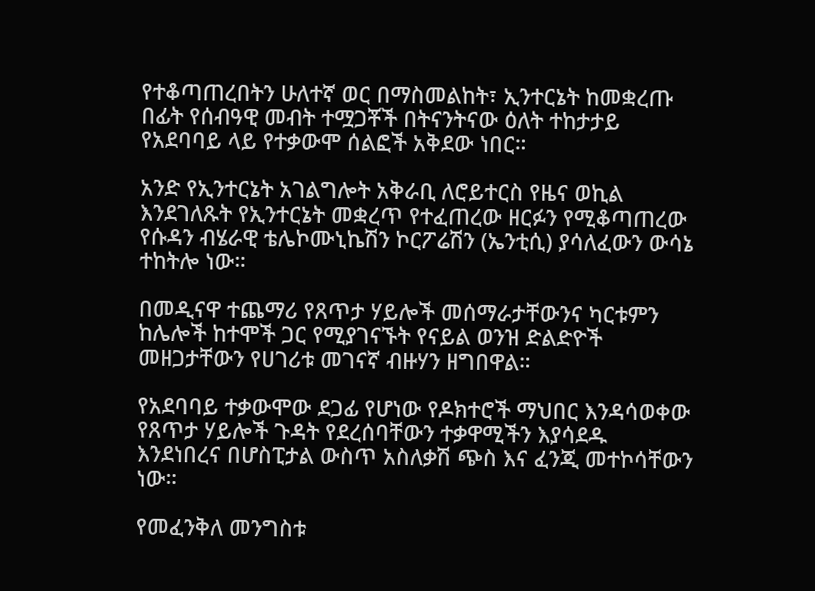የተቆጣጠረበትን ሁለተኛ ወር በማስመልከት፣ ኢንተርኔት ከመቋረጡ በፊት የሰብዓዊ መብት ተሟጋቾች በትናንትናው ዕለት ተከታታይ የአደባባይ ላይ የተቃውሞ ሰልፎች አቅደው ነበር።

አንድ የኢንተርኔት አገልግሎት አቅራቢ ለሮይተርስ የዜና ወኪል እንደገለጹት የኢንተርኔት መቋረጥ የተፈጠረው ዘርፉን የሚቆጣጠረው የሱዳን ብሄራዊ ቴሌኮሙኒኬሽን ኮርፖሬሽን (ኤንቲሲ) ያሳለፈውን ውሳኔ ተከትሎ ነው።

በመዲናዋ ተጨማሪ የጸጥታ ሃይሎች መሰማራታቸውንና ካርቱምን ከሌሎች ከተሞች ጋር የሚያገናኙት የናይል ወንዝ ድልድዮች መዘጋታቸውን የሀገሪቱ መገናኛ ብዙሃን ዘግበዋል።

የአደባባይ ተቃውሞው ደጋፊ የሆነው የዶክተሮች ማህበር እንዳሳወቀው የጸጥታ ሃይሎች ጉዳት የደረሰባቸውን ተቃዋሚችን እያሳደዱ እንደነበረና በሆስፒታል ውስጥ አስለቃሽ ጭስ እና ፈንጂ መተኮሳቸውን ነው።

የመፈንቅለ መንግስቱ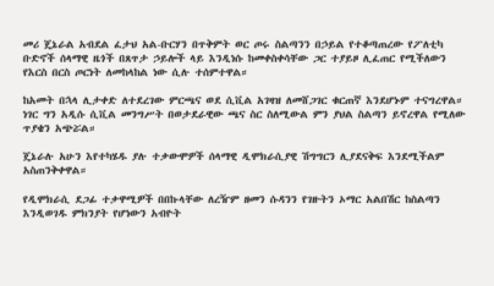መሪ ጄኔራል አብደል ፈታህ አል-ቡርሃን በጥቅምት ወር ጦሩ ስልጣንን በኃይል የተቆጣጠረው የፖለቲካ ቡድኖች ሰላማዊ ዜጎች በጸጥታ ኃይሎች ላይ እንዲነሱ ከመቀስቀሳቸው ጋር ተያይዞ ሊፈጠር የሚችለውን የእርስ በርስ ጦርነት ለመከላከል ነው ሲሉ ተሰምተዋል።

ከአመት በኋላ ሊታቀድ ለተደረገው ምርጫና ወደ ሲቪል አገዛዝ ለመሸጋገር ቁርጠኛ እንደሆኑም ተናግረዋል። ነገር ግን አዲሱ ሲቪል መንግሥት በወታደራዊው ጫና ስር ስለሚውል ምን ያህል ስልጣን ይኖረዋል የሚለው ጥያቄን አጭሯል።

ጄኔራሉ አሁን እየተካሄዱ ያሉ ተቃውሞዎች ሰላማዊ ዲሞክራሲያዊ ሽግግርን ሊያደናቅፍ እንደሚችልም አስጠንቅቀዋል።

የዲሞክራሲ ደጋፊ ተቃዋሚዎች በበኩላቸው ለረዥም ዘመን ሱዳንን የገዙትን ኦማር አልበሽር ከስልጣን እንዲወገዱ ምክንያት የሆነውን አብዮት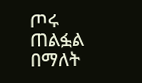ጦሩ ጠልፏል በማለት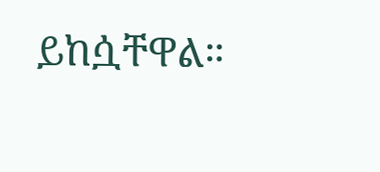ይከሷቸዋል።